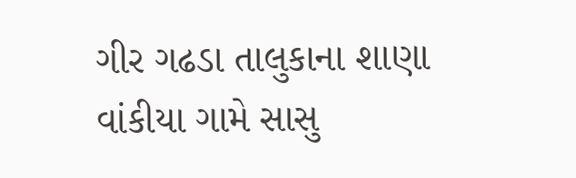ગીર ગઢડા તાલુકાના શાણા વાંકીયા ગામે સાસુ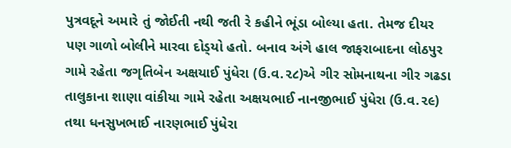પુત્રવદૂને અમારે તું જોઈતી નથી જતી રે કહીને ભૂંડા બોલ્યા હતા. તેમજ દીયર પણ ગાળો બોલીને મારવા દોડ્‌યો હતો. બનાવ અંગે હાલ જાફરાબાદના લોઠપુર ગામે રહેતા જગૃતિબેન અક્ષયાઈ પુંધેરા (ઉ.વ.૨૮)એ ગીર સોમનાથના ગીર ગઢડા તાલુકાના શાણા વાંકીયા ગામે રહેતા અક્ષયભાઈ નાનજીભાઈ પુંધેરા (ઉ.વ.૨૯) તથા ધનસુખભાઈ નારણભાઈ પુંધેરા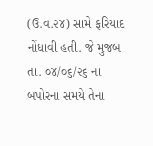(ઉ.વ.૨૪) સામે ફરિયાદ નોંધાવી હતી. જે મુજબ તા. ૦૪/૦૬/૨૬ ના બપોરના સમયે તેના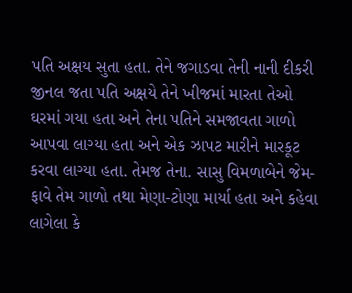પતિ અક્ષય સુતા હતા. તેને જગાડવા તેની નાની દીકરી જીનલ જતા પતિ અક્ષયે તેને ખીજમાં મારતા તેઓ ઘરમાં ગયા હતા અને તેના પતિને સમજાવતા ગાળો આપવા લાગ્યા હતા અને એક ઝાપટ મારીને મારકૂટ કરવા લાગ્યા હતા. તેમજ તેના. સાસુ વિમળાબેને જેમ-ફાવે તેમ ગાળો તથા મેણા-ટોણા માર્યા હતા અને કહેવા લાગેલા કે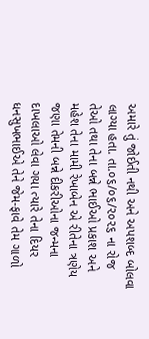અમારે તું જોઈતી નથી અને અપશબ્દ બોલવા લાગ્યા હતા. તા.૦૬/૦૬/૨૦૨૬ ના રોજ તેઓ તથા તેના બન્ને ભાઈઓ પ્રકાશ અને મહેશ તેના મામી રેખાબેન એ રીતેના ત્રણેય જણા તેમની બન્ને દીકરીઓના જન્મના દાખલાઓ લેવા ગયા ત્યારે તેના દિયર ધનસુખભાઈએ તેને જેમ-ફાવે તેમ ગાળો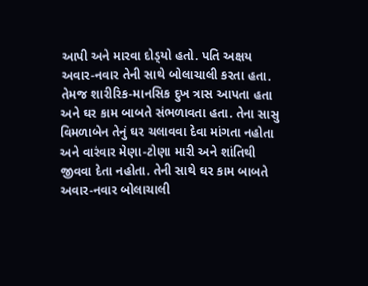આપી અને મારવા દોડ્‌યો હતો. પતિ અક્ષય અવાર-નવાર તેની સાથે બોલાચાલી કરતા હતા. તેમજ શારીરિક-માનસિક દુખ ત્રાસ આપતા હતા અને ઘર કામ બાબતે સંભળાવતા હતા. તેના સાસુ વિમળાબેન તેનું ઘર ચલાવવા દેવા માંગતા નહોતા અને વારંવાર મેણા-ટોણા મારી અને શાંતિથી જીવવા દેતા નહોતા. તેની સાથે ઘર કામ બાબતે અવાર-નવાર બોલાચાલી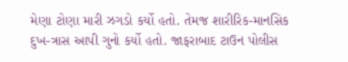મેણા ટોણા મારી ઝગડો કર્યો હતો. તેમજ શારીરિક-માનસિક દુખ-ત્રાસ આપી ગુનો કર્યો હતો. જાફરાબાદ ટાઉન પોલીસ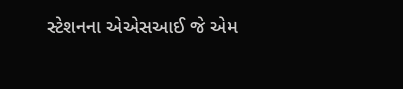સ્ટેશનના એએસઆઈ જે એમ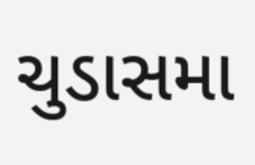ચુડાસમા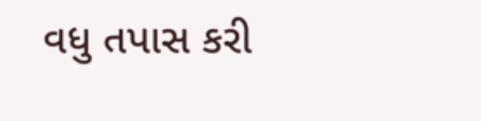વધુ તપાસ કરી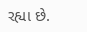રહ્યા છે.